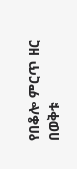የበቆሎ ምርጥ ዘር በወቅቱ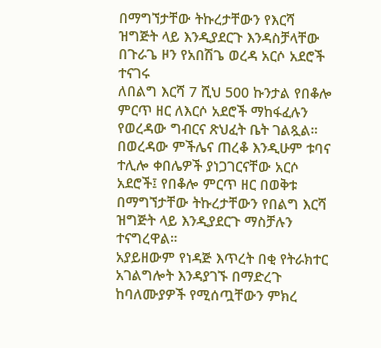በማግኘታቸው ትኩረታቸውን የእርሻ ዝግጅት ላይ እንዲያደርጉ እንዳስቻላቸው በጉራጌ ዞን የአበሽጌ ወረዳ አርሶ አደሮች ተናገሩ
ለበልግ እርሻ 7 ሺህ 500 ኩንታል የበቆሎ ምርጥ ዘር ለእርሶ አደሮች ማከፋፈሉን የወረዳው ግብርና ጽህፈት ቤት ገልጿል።
በወረዳው ምችሌና ጠረቆ እንዲሁም ቱባና ተሊሎ ቀበሌዎች ያነጋገርናቸው አርሶ አደሮች፤ የበቆሎ ምርጥ ዘር በወቅቱ በማግኘታቸው ትኩረታቸውን የበልግ እርሻ ዝግጅት ላይ እንዲያደርጉ ማስቻሉን ተናግረዋል።
አያይዘውም የነዳጅ እጥረት በቂ የትራክተር አገልግሎት እንዳያገኙ በማድረጉ ከባለሙያዎች የሚሰጧቸውን ምክረ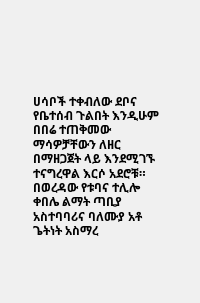ሀሳቦች ተቀብለው ደቦና የቤተሰብ ጉልበት እንዲሁም በበሬ ተጠቅመው ማሳዎቻቸውን ለዘር በማዘጋጀት ላይ እንደሚገኙ ተናግረዋል እርሶ አደሮቹ።
በወረዳው የቱባና ተሊሎ ቀበሌ ልማት ጣቢያ አስተባባሪና ባለሙያ አቶ ጌትነት አስማረ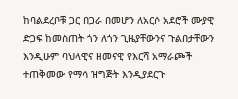ከባልደረቦቹ ጋር በጋራ በመሆን ለአርሶ አደሮች ሙያዊ ድጋፍ ከመስጠት ጎን ለጎን ጊዜያቸውንና ጉልበታቸውን እንዲሁም ባህላዊና ዘመናዊ የእርሻ አማራጮች ተጠቅመው የማሳ ዝግጅት እንዲያደርጉ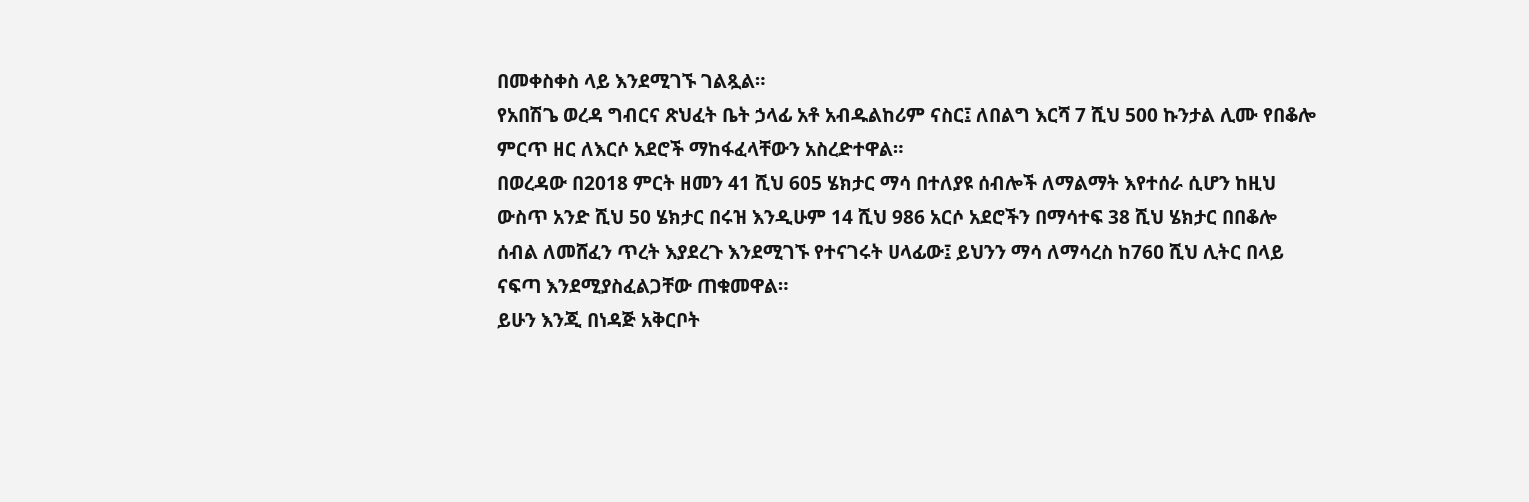በመቀስቀስ ላይ እንደሚገኙ ገልጿል።
የአበሽጌ ወረዳ ግብርና ጽህፈት ቤት ኃላፊ አቶ አብዱልከሪም ናስር፤ ለበልግ እርሻ 7 ሺህ 500 ኩንታል ሊሙ የበቆሎ ምርጥ ዘር ለእርሶ አደሮች ማከፋፈላቸውን አስረድተዋል።
በወረዳው በ2018 ምርት ዘመን 41 ሺህ 605 ሄክታር ማሳ በተለያዩ ሰብሎች ለማልማት እየተሰራ ሲሆን ከዚህ ውስጥ አንድ ሺህ 50 ሄክታር በሩዝ እንዲሁም 14 ሺህ 986 አርሶ አደሮችን በማሳተፍ 38 ሺህ ሄክታር በበቆሎ ሰብል ለመሸፈን ጥረት እያደረጉ እንደሚገኙ የተናገሩት ሀላፊው፤ ይህንን ማሳ ለማሳረስ ከ76ዐ ሺህ ሊትር በላይ ናፍጣ እንደሚያስፈልጋቸው ጠቁመዋል።
ይሁን እንጂ በነዳጅ አቅርቦት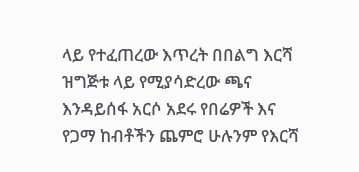ላይ የተፈጠረው እጥረት በበልግ እርሻ ዝግጅቱ ላይ የሚያሳድረው ጫና እንዳይሰፋ አርሶ አደሩ የበሬዎች እና የጋማ ከብቶችን ጨምሮ ሁሉንም የእርሻ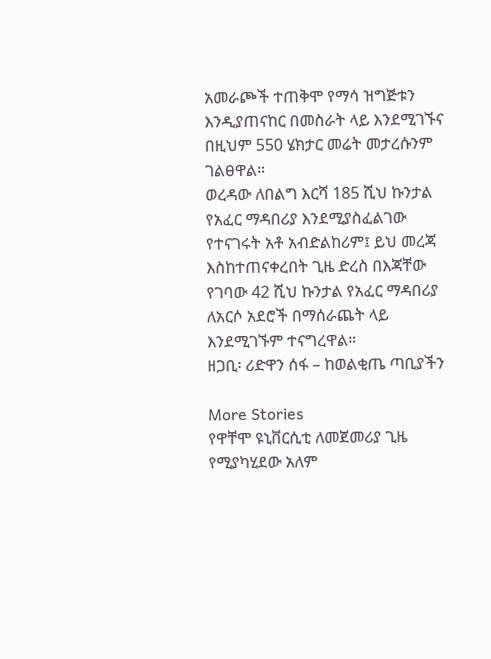አመራጮች ተጠቅሞ የማሳ ዝግጅቱን እንዲያጠናከር በመስራት ላይ እንደሚገኙና በዚህም 550 ሄክታር መሬት መታረሱንም ገልፀዋል።
ወረዳው ለበልግ እርሻ 185 ሺህ ኩንታል የአፈር ማዳበሪያ እንደሚያስፈልገው የተናገሩት አቶ አብድልከሪም፤ ይህ መረጃ እስከተጠናቀረበት ጊዜ ድረስ በእጃቸው የገባው 42 ሺህ ኩንታል የአፈር ማዳበሪያ ለአርሶ አደሮች በማሰራጨት ላይ እንደሚገኙም ተናግረዋል።
ዘጋቢ፡ ሪድዋን ሰፋ – ከወልቂጤ ጣቢያችን

More Stories
የዋቸሞ ዩኒቨርሲቲ ለመጀመሪያ ጊዜ የሚያካሂደው አለም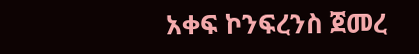አቀፍ ኮንፍረንስ ጀመረ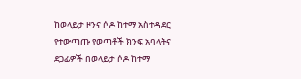ከወላይታ ዞንና ሶዶ ከተማ አስተዳደር የተውጣጡ የወጣቶች ክንፍ አባላትና ደጋፊዎች በወላይታ ሶዶ ከተማ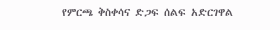የምርጫ ቅስቀሳና ድጋፍ ሰልፍ አድርገዋል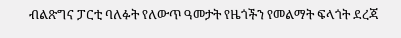ብልጽግና ፓርቲ ባለፉት የለውጥ ዓመታት የዜጎችን የመልማት ፍላጎት ደረጃ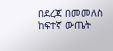በደረጃ በመመለስ ከፍተኛ ውጤት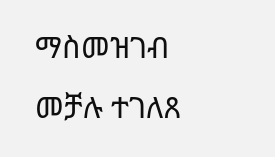ማስመዝገብ መቻሉ ተገለጸ